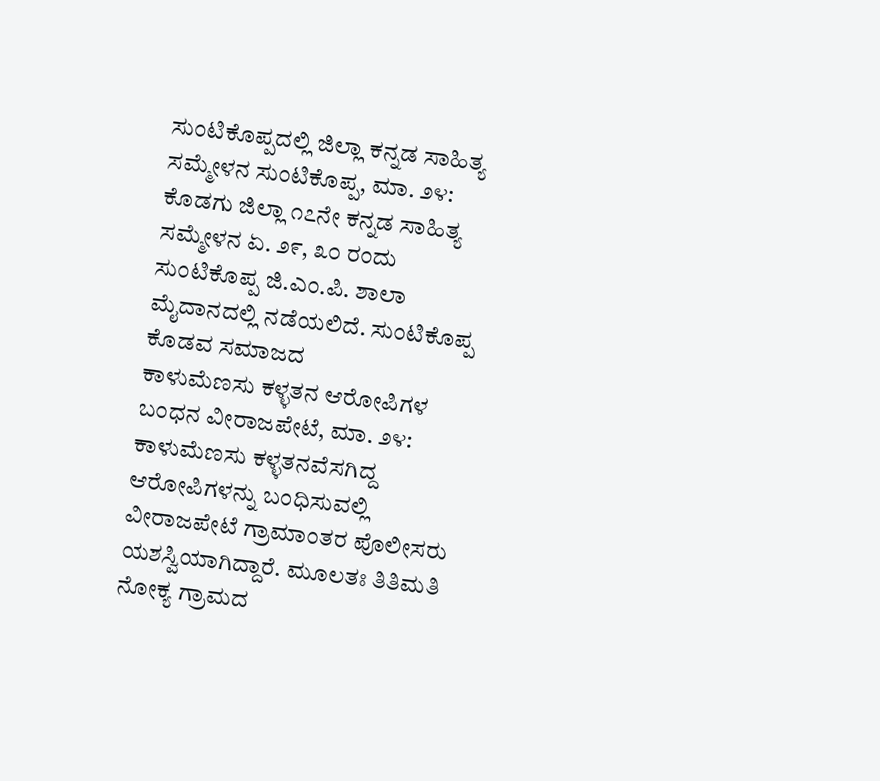ಸುಂಟಿಕೊಪ್ಪದಲ್ಲಿ ಜಿಲ್ಲಾ ಕನ್ನಡ ಸಾಹಿತ್ಯ ಸಮ್ಮೇಳನ ಸುಂಟಿಕೊಪ್ಪ, ಮಾ. ೨೪: ಕೊಡಗು ಜಿಲ್ಲಾ ೧೭ನೇ ಕನ್ನಡ ಸಾಹಿತ್ಯ ಸಮ್ಮೇಳನ ಏ. ೨೯, ೩೦ ರಂದು ಸುಂಟಿಕೊಪ್ಪ ಜಿ.ಎಂ.ಪಿ. ಶಾಲಾ ಮೈದಾನದಲ್ಲಿ ನಡೆಯಲಿದೆ. ಸುಂಟಿಕೊಪ್ಪ ಕೊಡವ ಸಮಾಜದ
ಕಾಳುಮೆಣಸು ಕಳ್ಳತನ ಆರೋಪಿಗಳ ಬಂಧನ ವೀರಾಜಪೇಟೆ, ಮಾ. ೨೪: ಕಾಳುಮೆಣಸು ಕಳ್ಳತನವೆಸಗಿದ್ದ ಆರೋಪಿಗಳನ್ನು ಬಂಧಿಸುವಲ್ಲಿ ವೀರಾಜಪೇಟೆ ಗ್ರಾಮಾಂತರ ಪೊಲೀಸರು ಯಶಸ್ವಿಯಾಗಿದ್ದಾರೆ. ಮೂಲತಃ ತಿತಿಮತಿ ನೋಕ್ಯ ಗ್ರಾಮದ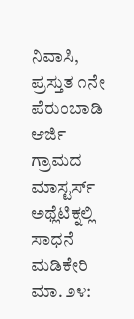ನಿವಾಸಿ, ಪ್ರಸ್ತುತ ೧ನೇ ಪೆರುಂಬಾಡಿ ಆರ್ಜಿ ಗ್ರಾಮದ
ಮಾಸ್ಟರ್ಸ್ ಅಥ್ಲೆಟಿಕ್ನಲ್ಲಿ ಸಾಧನೆ ಮಡಿಕೇರಿ ಮಾ. ೨೪: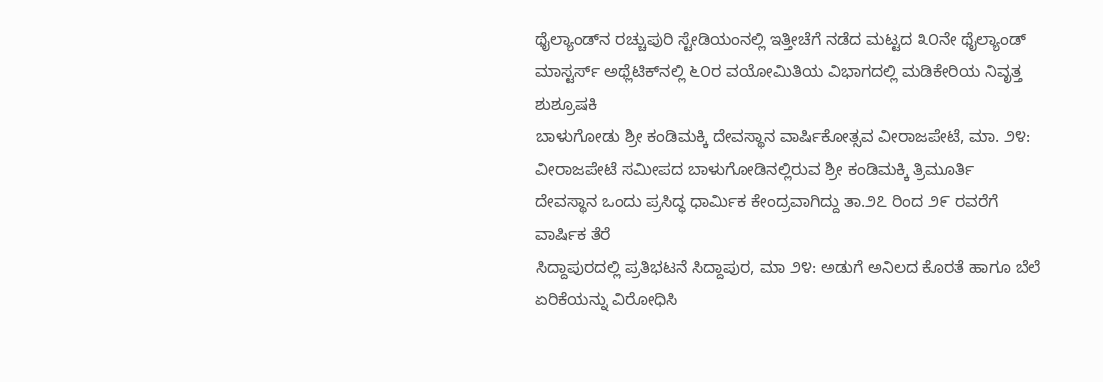ಥೈಲ್ಯಾಂಡ್‌ನ ರಚ್ಚುಪುರಿ ಸ್ಟೇಡಿಯಂನಲ್ಲಿ ಇತ್ತೀಚೆಗೆ ನಡೆದ ಮಟ್ಟದ ೩೦ನೇ ಥೈಲ್ಯಾಂಡ್ ಮಾಸ್ಟರ್ಸ್ ಅಥ್ಲೆಟಿಕ್‌ನಲ್ಲಿ ೬೦ರ ವಯೋಮಿತಿಯ ವಿಭಾಗದಲ್ಲಿ ಮಡಿಕೇರಿಯ ನಿವೃತ್ತ ಶುಶ್ರೂಷಕಿ
ಬಾಳುಗೋಡು ಶ್ರೀ ಕಂಡಿಮಕ್ಕಿ ದೇವಸ್ಥಾನ ವಾರ್ಷಿಕೋತ್ಸವ ವೀರಾಜಪೇಟೆ, ಮಾ. ೨೪: ವೀರಾಜಪೇಟೆ ಸಮೀಪದ ಬಾಳುಗೋಡಿನಲ್ಲಿರುವ ಶ್ರೀ ಕಂಡಿಮಕ್ಕಿ ತ್ರಿಮೂರ್ತಿ ದೇವಸ್ಥಾನ ಒಂದು ಪ್ರಸಿದ್ಧ ಧಾರ್ಮಿಕ ಕೇಂದ್ರವಾಗಿದ್ದು ತಾ.೨೭ ರಿಂದ ೨೯ ರವರೆಗೆ ವಾರ್ಷಿಕ ತೆರೆ
ಸಿದ್ದಾಪುರದಲ್ಲಿ ಪ್ರತಿಭಟನೆ ಸಿದ್ದಾಪುರ, ಮಾ ೨೪: ಅಡುಗೆ ಅನಿಲದ ಕೊರತೆ ಹಾಗೂ ಬೆಲೆ ಏರಿಕೆಯನ್ನು ವಿರೋಧಿಸಿ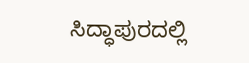ಸಿದ್ಧಾಪುರದಲ್ಲಿ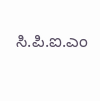ಸಿ.ಪಿ.ಐ.ಎಂ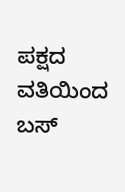ಪಕ್ಷದ ವತಿಯಿಂದ ಬಸ್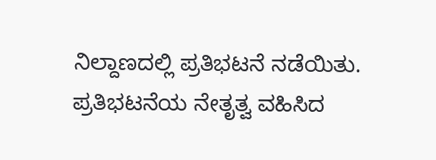ನಿಲ್ದಾಣದಲ್ಲಿ ಪ್ರತಿಭಟನೆ ನಡೆಯಿತು. ಪ್ರತಿಭಟನೆಯ ನೇತೃತ್ವ ವಹಿಸಿದ